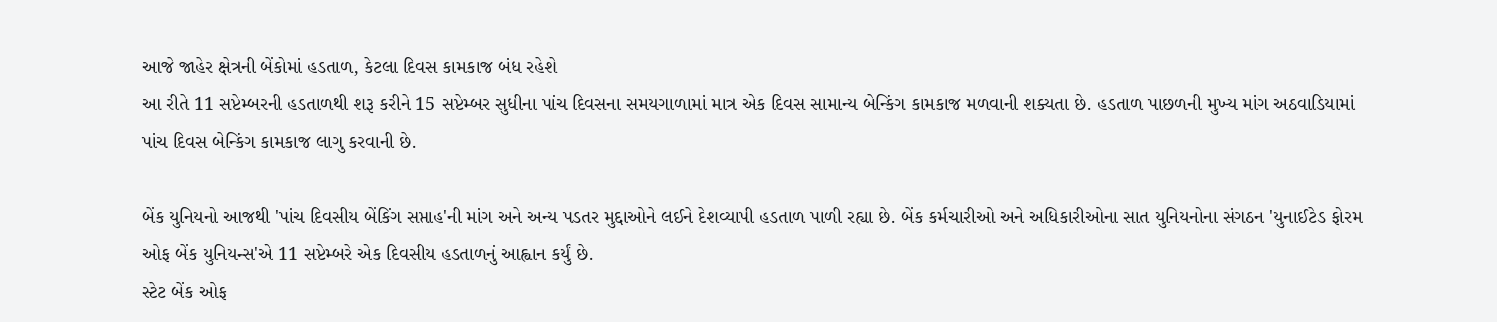આજે જાહેર ક્ષેત્રની બેંકોમાં હડતાળ, કેટલા દિવસ કામકાજ બંધ રહેશે
આ રીતે 11 સપ્ટેમ્બરની હડતાળથી શરૂ કરીને 15 સપ્ટેમ્બર સુધીના પાંચ દિવસના સમયગાળામાં માત્ર એક દિવસ સામાન્ય બેન્કિંગ કામકાજ મળવાની શક્યતા છે. હડતાળ પાછળની મુખ્ય માંગ અઠવાડિયામાં પાંચ દિવસ બેન્કિંગ કામકાજ લાગુ કરવાની છે.

બેંક યુનિયનો આજથી 'પાંચ દિવસીય બેંકિંગ સપ્તાહ'ની માંગ અને અન્ય પડતર મુદ્દાઓને લઈને દેશવ્યાપી હડતાળ પાળી રહ્યા છે. બેંક કર્મચારીઓ અને અધિકારીઓના સાત યુનિયનોના સંગઠન 'યુનાઈટેડ ફોરમ ઓફ બેંક યુનિયન્સ'એ 11 સપ્ટેમ્બરે એક દિવસીય હડતાળનું આહ્વાન કર્યું છે.
સ્ટેટ બેંક ઓફ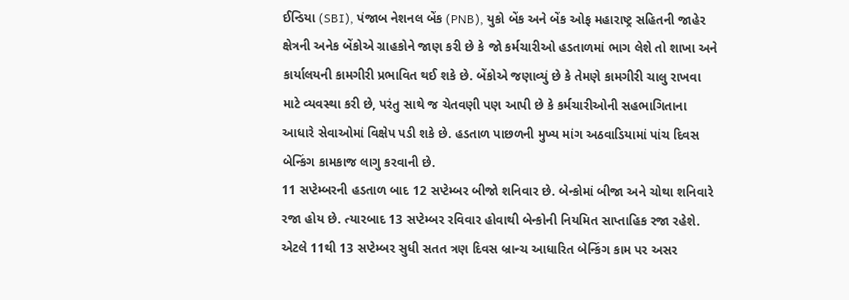ઈન્ડિયા (SBI), પંજાબ નેશનલ બેંક (PNB), યુકો બેંક અને બેંક ઓફ મહારાષ્ટ્ર સહિતની જાહેર ક્ષેત્રની અનેક બેંકોએ ગ્રાહકોને જાણ કરી છે કે જો કર્મચારીઓ હડતાળમાં ભાગ લેશે તો શાખા અને કાર્યાલયની કામગીરી પ્રભાવિત થઈ શકે છે. બેંકોએ જણાવ્યું છે કે તેમણે કામગીરી ચાલુ રાખવા માટે વ્યવસ્થા કરી છે, પરંતુ સાથે જ ચેતવણી પણ આપી છે કે કર્મચારીઓની સહભાગિતાના આધારે સેવાઓમાં વિક્ષેપ પડી શકે છે. હડતાળ પાછળની મુખ્ય માંગ અઠવાડિયામાં પાંચ દિવસ બેન્કિંગ કામકાજ લાગુ કરવાની છે.
11 સપ્ટેમ્બરની હડતાળ બાદ 12 સપ્ટેમ્બર બીજો શનિવાર છે. બેન્કોમાં બીજા અને ચોથા શનિવારે રજા હોય છે. ત્યારબાદ 13 સપ્ટેમ્બર રવિવાર હોવાથી બેન્કોની નિયમિત સાપ્તાહિક રજા રહેશે. એટલે 11થી 13 સપ્ટેમ્બર સુધી સતત ત્રણ દિવસ બ્રાન્ચ આધારિત બેન્કિંગ કામ પર અસર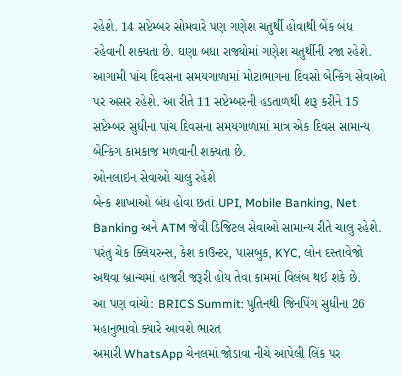રહેશે. 14 સપ્ટેમ્બર સોમવારે પણ ગણેશ ચતુર્થી હોવાથી બેંક બંધ રહેવાની શક્યતા છે. ઘણા બધા રાજ્યોમાં ગણેશ ચતુર્થીની રજા રહેશે. આગામી પાંચ દિવસના સમયગાળામાં મોટાભાગના દિવસો બેન્કિંગ સેવાઓ પર અસર રહેશે. આ રીતે 11 સપ્ટેમ્બરની હડતાળથી શરૂ કરીને 15 સપ્ટેમ્બર સુધીના પાંચ દિવસના સમયગાળામાં માત્ર એક દિવસ સામાન્ય બેન્કિંગ કામકાજ મળવાની શક્યતા છે.
ઓનલાઇન સેવાઓ ચાલુ રહેશે
બેન્ક શાખાઓ બંધ હોવા છતાં UPI, Mobile Banking, Net Banking અને ATM જેવી ડિજિટલ સેવાઓ સામાન્ય રીતે ચાલુ રહેશે. પરંતુ ચેક ક્લિયરન્સ, કેશ કાઉન્ટર, પાસબુક, KYC, લોન દસ્તાવેજો અથવા બ્રાન્ચમાં હાજરી જરૂરી હોય તેવા કામમાં વિલંબ થઈ શકે છે.
આ પણ વાંચો: BRICS Summit: પુતિનથી જિનપિંગ સુધીના 26 મહાનુભાવો ક્યારે આવશે ભારત
અમારી WhatsApp ચેનલમાં જોડાવા નીચે આપેલી લિંક પર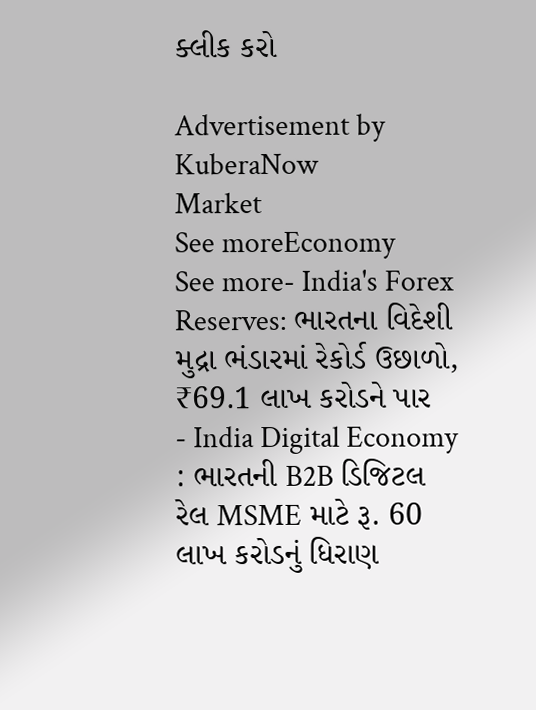ક્લીક કરો

Advertisement by KuberaNow
Market
See moreEconomy
See more- India's Forex Reserves: ભારતના વિદેશી મુદ્રા ભંડારમાં રેકોર્ડ ઉછાળો, ₹69.1 લાખ કરોડને પાર
- India Digital Economy : ભારતની B2B ડિજિટલ રેલ MSME માટે રૂ. 60 લાખ કરોડનું ધિરાણ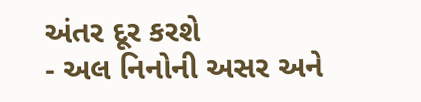અંતર દૂર કરશે
- અલ નિનોની અસર અને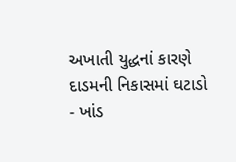અખાતી યુદ્ધનાં કારણે દાડમની નિકાસમાં ઘટાડો
- ખાંડ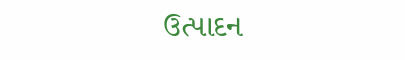ઉત્પાદન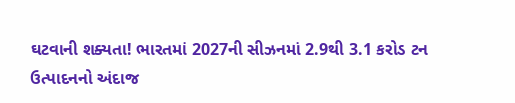ઘટવાની શક્યતા! ભારતમાં 2027ની સીઝનમાં 2.9થી 3.1 કરોડ ટન ઉત્પાદનનો અંદાજ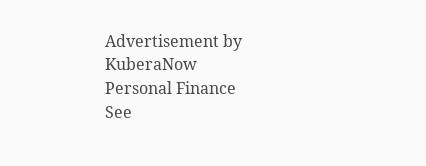Advertisement by KuberaNow
Personal Finance
See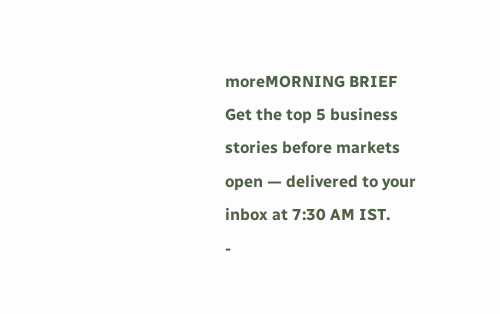moreMORNING BRIEF
Get the top 5 business stories before markets open — delivered to your inbox at 7:30 AM IST.
-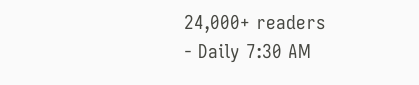24,000+ readers
- Daily 7:30 AM